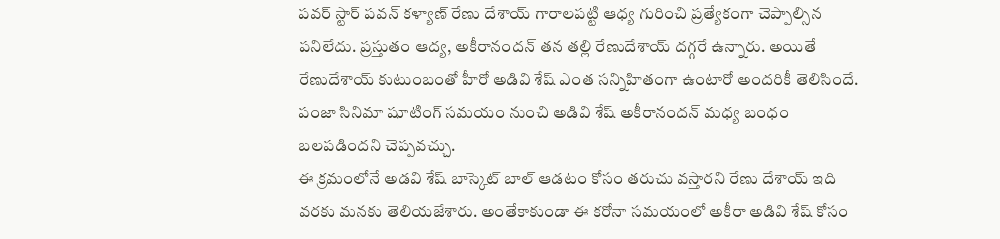పవర్ స్టార్ పవన్ కళ్యాణ్ రేణు దేశాయ్ గారాలపట్టి ఆధ్య గురించి ప్రత్యేకంగా చెప్పాల్సిన పనిలేదు. ప్రస్తుతం ఆద్య, అకీరానందన్ తన తల్లి రేణుదేశాయ్ దగ్గరే ఉన్నారు. అయితే రేణుదేశాయ్ కుటుంబంతో హీరో అడివి శేష్ ఎంత సన్నిహితంగా ఉంటారో అందరికీ తెలిసిందే. పంజా సినిమా షూటింగ్ సమయం నుంచి అడివి శేష్ అకీరానందన్ మధ్య బంధం బలపడిందని చెప్పవచ్చు.
ఈ క్రమంలోనే అడవి శేష్ బాస్కెట్ బాల్ ఆడటం కోసం తరుచు వస్తారని రేణు దేశాయ్ ఇది వరకు మనకు తెలియజేశారు. అంతేకాకుండా ఈ కరోనా సమయంలో అకీరా అడివి శేష్ కోసం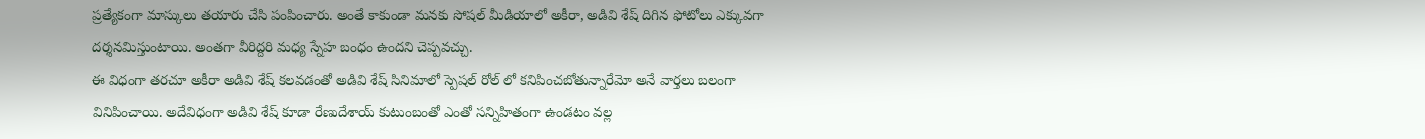ప్రత్యేకంగా మాస్కులు తయారు చేసి పంపించారు. అంతే కాకుండా మనకు సోషల్ మీడియాలో అకీరా, అడివి శేష్ దిగిన ఫోటోలు ఎక్కువగా దర్శనమిస్తుంటాయి. అంతగా వీరిద్దరి మధ్య స్నేహ బంధం ఉందని చెప్పవచ్చు.
ఈ విధంగా తరచూ అకీరా అడివి శేష్ కలవడంతో అడివి శేష్ సినిమాలో స్పెషల్ రోల్ లో కనిపించబోతున్నారేమో అనే వార్తలు బలంగా వినిపించాయి. అదేవిధంగా అడివి శేష్ కూడా రేణుదేశాయ్ కుటుంబంతో ఎంతో సన్నిహితంగా ఉండటం వల్ల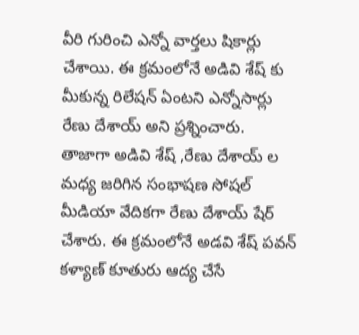వీరి గురించి ఎన్నో వార్తలు షికార్లు చేశాయి. ఈ క్రమంలోనే అడివి శేష్ కు మీకున్న రిలేషన్ ఏంటని ఎన్నోసార్లు రేణు దేశాయ్ అని ప్రశ్నించారు.
తాజాగా అడివి శేష్ ,రేణు దేశాయ్ ల మధ్య జరిగిన సంభాషణ సోషల్ మీడియా వేదికగా రేణు దేశాయ్ షేర్ చేశారు. ఈ క్రమంలోనే అడవి శేష్ పవన్ కళ్యాణ్ కూతురు ఆద్య చేసే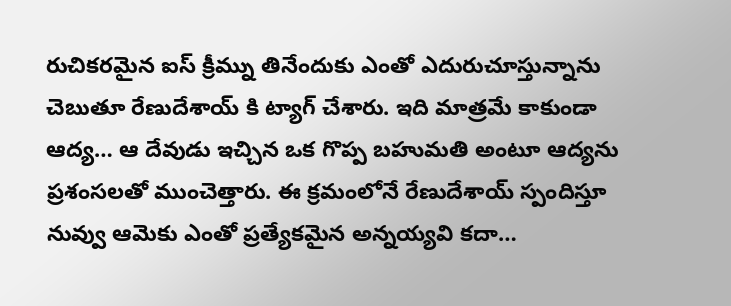రుచికరమైన ఐస్ క్రీమ్ను తినేందుకు ఎంతో ఎదురుచూస్తున్నాను చెబుతూ రేణుదేశాయ్ కి ట్యాగ్ చేశారు. ఇది మాత్రమే కాకుండా ఆద్య… ఆ దేవుడు ఇచ్చిన ఒక గొప్ప బహుమతి అంటూ ఆద్యను ప్రశంసలతో ముంచెత్తారు. ఈ క్రమంలోనే రేణుదేశాయ్ స్పందిస్తూ నువ్వు ఆమెకు ఎంతో ప్రత్యేకమైన అన్నయ్యవి కదా…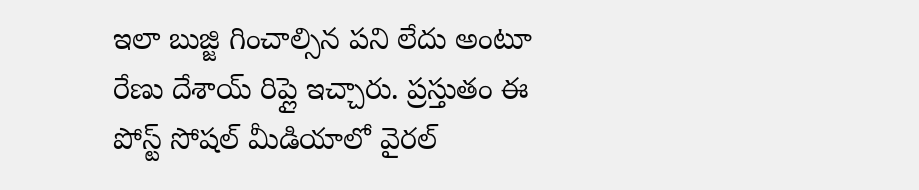ఇలా బుజ్జి గించాల్సిన పని లేదు అంటూ రేణు దేశాయ్ రిప్లై ఇచ్చారు. ప్రస్తుతం ఈ పోస్ట్ సోషల్ మీడియాలో వైరల్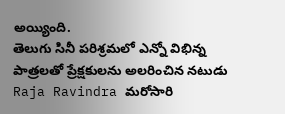అయ్యింది.
తెలుగు సినీ పరిశ్రమలో ఎన్నో విభిన్న పాత్రలతో ప్రేక్షకులను అలరించిన నటుడు Raja Ravindra మరోసారి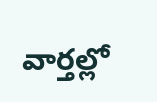వార్తల్లో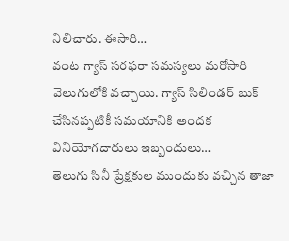నిలిచారు. ఈసారి…
వంట గ్యాస్ సరఫరా సమస్యలు మరోసారి వెలుగులోకి వచ్చాయి. గ్యాస్ సిలిండర్ బుక్ చేసినప్పటికీ సమయానికి అందక వినియోగదారులు ఇబ్బందులు…
తెలుగు సినీ ప్రేక్షకుల ముందుకు వచ్చిన తాజా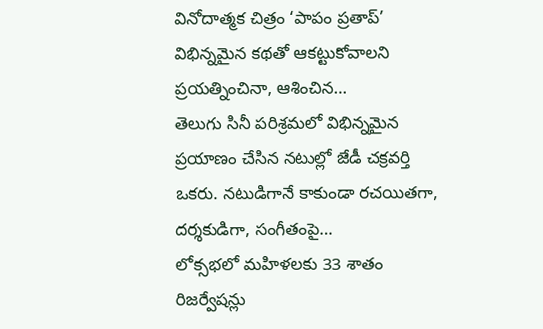వినోదాత్మక చిత్రం ‘పాపం ప్రతాప్’ విభిన్నమైన కథతో ఆకట్టుకోవాలని ప్రయత్నించినా, ఆశించిన…
తెలుగు సినీ పరిశ్రమలో విభిన్నమైన ప్రయాణం చేసిన నటుల్లో జేడీ చక్రవర్తి ఒకరు. నటుడిగానే కాకుండా రచయితగా, దర్శకుడిగా, సంగీతంపై…
లోక్సభలో మహిళలకు 33 శాతం రిజర్వేషన్లు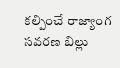కల్పించే రాజ్యాంగ సవరణ బిల్లు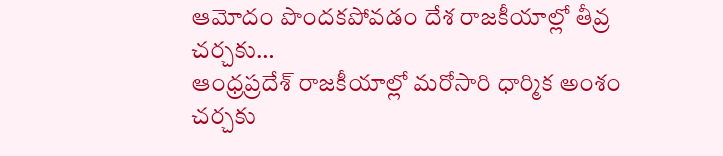ఆమోదం పొందకపోవడం దేశ రాజకీయాల్లో తీవ్ర చర్చకు…
ఆంధ్రప్రదేశ్ రాజకీయాల్లో మరోసారి ధార్మిక అంశం చర్చకు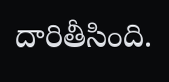దారితీసింది.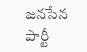జనసేన పార్టీ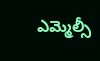ఎమ్మెల్సీ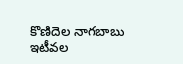కొణిదెల నాగబాబు ఇటీవల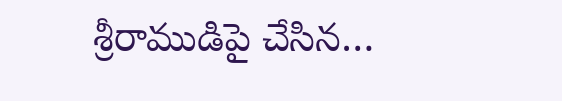శ్రీరాముడిపై చేసిన…